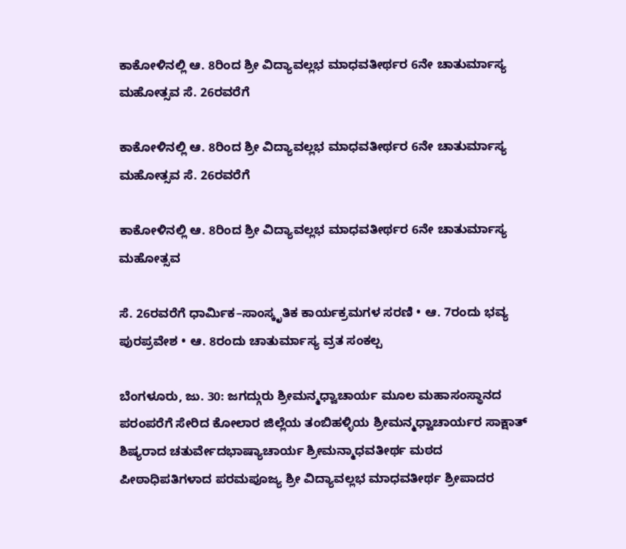ಕಾಕೋಳಿನಲ್ಲಿ ಆ. 8ರಿಂದ ಶ್ರೀ ವಿದ್ಯಾವಲ್ಲಭ ಮಾಧವತೀರ್ಥರ 6ನೇ ಚಾತುರ್ಮಾಸ್ಯ ಮಹೋತ್ಸವ ಸೆ. 26ರವರೆಗೆ

ಕಾಕೋಳಿನಲ್ಲಿ ಆ. 8ರಿಂದ ಶ್ರೀ ವಿದ್ಯಾವಲ್ಲಭ ಮಾಧವತೀರ್ಥರ 6ನೇ ಚಾತುರ್ಮಾಸ್ಯ ಮಹೋತ್ಸವ ಸೆ. 26ರವರೆಗೆ

ಕಾಕೋಳಿನಲ್ಲಿ ಆ. 8ರಿಂದ ಶ್ರೀ ವಿದ್ಯಾವಲ್ಲಭ ಮಾಧವತೀರ್ಥರ 6ನೇ ಚಾತುರ್ಮಾಸ್ಯ ಮಹೋತ್ಸವ

ಸೆ. 26ರವರೆಗೆ ಧಾರ್ಮಿಕ–ಸಾಂಸ್ಕೃತಿಕ ಕಾರ್ಯಕ್ರಮಗಳ ಸರಣಿ • ಆ. 7ರಂದು ಭವ್ಯ ಪುರಪ್ರವೇಶ • ಆ. 8ರಂದು ಚಾತುರ್ಮಾಸ್ಯ ವ್ರತ ಸಂಕಲ್ಪ

ಬೆಂಗಳೂರು, ಜು. 30: ಜಗದ್ಗುರು ಶ್ರೀಮನ್ಮಧ್ವಾಚಾರ್ಯ ಮೂಲ ಮಹಾಸಂಸ್ಥಾನದ ಪರಂಪರೆಗೆ ಸೇರಿದ ಕೋಲಾರ ಜಿಲ್ಲೆಯ ತಂಬಿಹಳ್ಳಿಯ ಶ್ರೀಮನ್ಮಧ್ವಾಚಾರ್ಯರ ಸಾಕ್ಷಾತ್ ಶಿಷ್ಯರಾದ ಚತುರ್ವೇದಭಾಷ್ಯಾಚಾರ್ಯ ಶ್ರೀಮನ್ಮಾಧವತೀರ್ಥ ಮಠದ ಪೀಠಾಧಿಪತಿಗಳಾದ ಪರಮಪೂಜ್ಯ ಶ್ರೀ ವಿದ್ಯಾವಲ್ಲಭ ಮಾಧವತೀರ್ಥ ಶ್ರೀಪಾದರ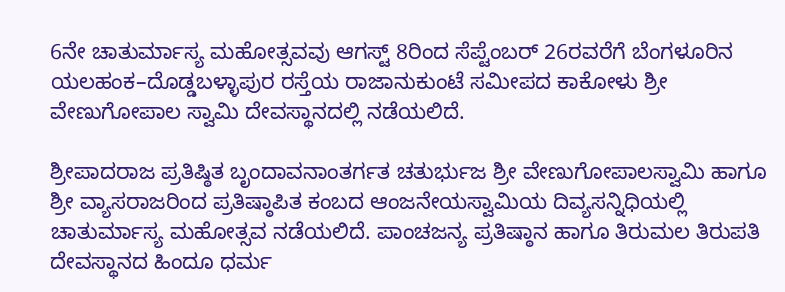6ನೇ ಚಾತುರ್ಮಾಸ್ಯ ಮಹೋತ್ಸವವು ಆಗಸ್ಟ್ 8ರಿಂದ ಸೆಪ್ಟೆಂಬರ್ 26ರವರೆಗೆ ಬೆಂಗಳೂರಿನ ಯಲಹಂಕ–ದೊಡ್ಡಬಳ್ಳಾಪುರ ರಸ್ತೆಯ ರಾಜಾನುಕುಂಟೆ ಸಮೀಪದ ಕಾಕೋಳು ಶ್ರೀ ವೇಣುಗೋಪಾಲ ಸ್ವಾಮಿ ದೇವಸ್ಥಾನದಲ್ಲಿ ನಡೆಯಲಿದೆ.

ಶ್ರೀಪಾದರಾಜ ಪ್ರತಿಷ್ಠಿತ ಬೃಂದಾವನಾಂತರ್ಗತ ಚತುರ್ಭುಜ ಶ್ರೀ ವೇಣುಗೋಪಾಲಸ್ವಾಮಿ ಹಾಗೂ ಶ್ರೀ ವ್ಯಾಸರಾಜರಿಂದ ಪ್ರತಿಷ್ಠಾಪಿತ ಕಂಬದ ಆಂಜನೇಯಸ್ವಾಮಿಯ ದಿವ್ಯಸನ್ನಿಧಿಯಲ್ಲಿ ಚಾತುರ್ಮಾಸ್ಯ ಮಹೋತ್ಸವ ನಡೆಯಲಿದೆ. ಪಾಂಚಜನ್ಯ ಪ್ರತಿಷ್ಠಾನ ಹಾಗೂ ತಿರುಮಲ ತಿರುಪತಿ ದೇವಸ್ಥಾನದ ಹಿಂದೂ ಧರ್ಮ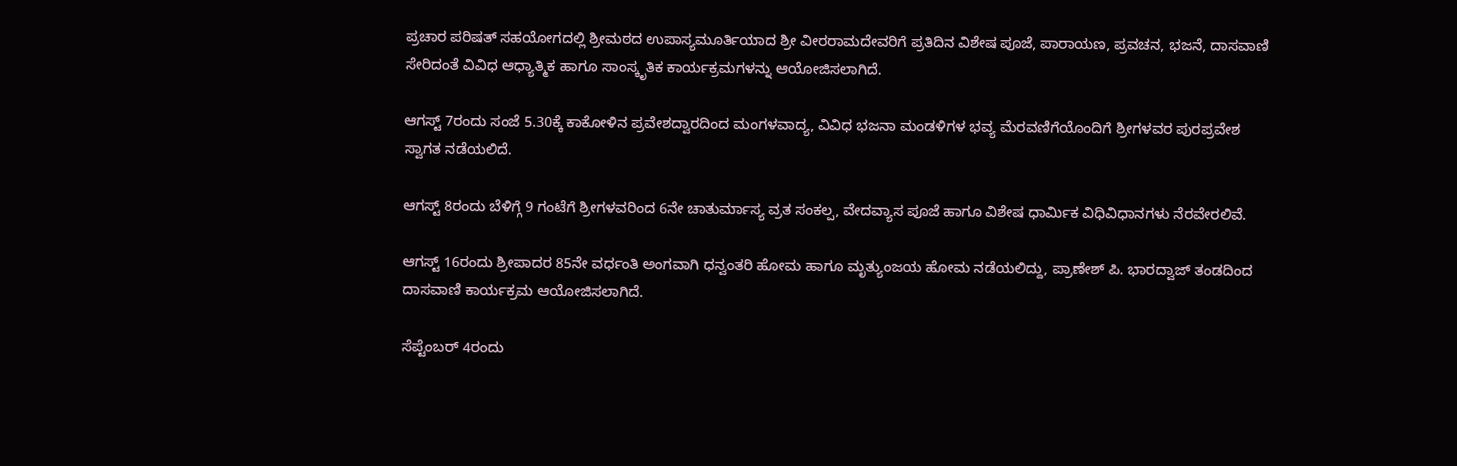ಪ್ರಚಾರ ಪರಿಷತ್ ಸಹಯೋಗದಲ್ಲಿ ಶ್ರೀಮಠದ ಉಪಾಸ್ಯಮೂರ್ತಿಯಾದ ಶ್ರೀ ವೀರರಾಮದೇವರಿಗೆ ಪ್ರತಿದಿನ ವಿಶೇಷ ಪೂಜೆ, ಪಾರಾಯಣ, ಪ್ರವಚನ, ಭಜನೆ, ದಾಸವಾಣಿ ಸೇರಿದಂತೆ ವಿವಿಧ ಆಧ್ಯಾತ್ಮಿಕ ಹಾಗೂ ಸಾಂಸ್ಕೃತಿಕ ಕಾರ್ಯಕ್ರಮಗಳನ್ನು ಆಯೋಜಿಸಲಾಗಿದೆ.

ಆಗಸ್ಟ್ 7ರಂದು ಸಂಜೆ 5.30ಕ್ಕೆ ಕಾಕೋಳಿನ ಪ್ರವೇಶದ್ವಾರದಿಂದ ಮಂಗಳವಾದ್ಯ, ವಿವಿಧ ಭಜನಾ ಮಂಡಳಿಗಳ ಭವ್ಯ ಮೆರವಣಿಗೆಯೊಂದಿಗೆ ಶ್ರೀಗಳವರ ಪುರಪ್ರವೇಶ ಸ್ವಾಗತ ನಡೆಯಲಿದೆ.

ಆಗಸ್ಟ್ 8ರಂದು ಬೆಳಿಗ್ಗೆ 9 ಗಂಟೆಗೆ ಶ್ರೀಗಳವರಿಂದ 6ನೇ ಚಾತುರ್ಮಾಸ್ಯ ವ್ರತ ಸಂಕಲ್ಪ, ವೇದವ್ಯಾಸ ಪೂಜೆ ಹಾಗೂ ವಿಶೇಷ ಧಾರ್ಮಿಕ ವಿಧಿವಿಧಾನಗಳು ನೆರವೇರಲಿವೆ.

ಆಗಸ್ಟ್ 16ರಂದು ಶ್ರೀಪಾದರ 85ನೇ ವರ್ಧಂತಿ ಅಂಗವಾಗಿ ಧನ್ವಂತರಿ ಹೋಮ ಹಾಗೂ ಮೃತ್ಯುಂಜಯ ಹೋಮ ನಡೆಯಲಿದ್ದು, ಪ್ರಾಣೇಶ್ ಪಿ. ಭಾರದ್ವಾಜ್ ತಂಡದಿಂದ ದಾಸವಾಣಿ ಕಾರ್ಯಕ್ರಮ ಆಯೋಜಿಸಲಾಗಿದೆ.

ಸೆಪ್ಟೆಂಬರ್ 4ರಂದು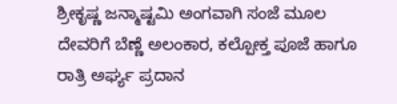ಶ್ರೀಕೃಷ್ಣ ಜನ್ಮಾಷ್ಟಮಿ ಅಂಗವಾಗಿ ಸಂಜೆ ಮೂಲ ದೇವರಿಗೆ ಬೆಣ್ಣೆ ಅಲಂಕಾರ, ಕಲ್ಪೋಕ್ತ ಪೂಜೆ ಹಾಗೂ ರಾತ್ರಿ ಅರ್ಘ್ಯ ಪ್ರದಾನ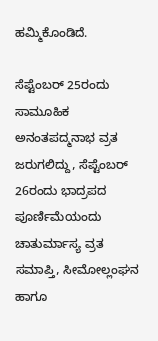ಹಮ್ಮಿಕೊಂಡಿದೆ.

ಸೆಪ್ಟೆಂಬರ್ 25ರಂದು ಸಾಮೂಹಿಕ ಅನಂತಪದ್ಮನಾಭ ವ್ರತ ಜರುಗಲಿದ್ದು, ಸೆಪ್ಟೆಂಬರ್ 26ರಂದು ಭಾದ್ರಪದ ಪೂರ್ಣಿಮೆಯಂದು ಚಾತುರ್ಮಾಸ್ಯ ವ್ರತ ಸಮಾಪ್ತಿ, ಸೀಮೋಲ್ಲಂಘನ ಹಾಗೂ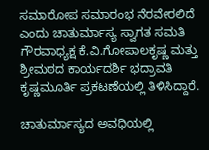ಸಮಾರೋಪ ಸಮಾರಂಭ ನೆರವೇರಲಿದೆ ಎಂದು ಚಾತುರ್ಮಾಸ್ಯ ಸ್ವಾಗತ ಸಮತಿ ಗೌರವಾಧ್ಯಕ್ಷ ಕೆ.ವಿ.ಗೋಪಾಲಕೃಷ್ಣ ಮತ್ತು ಶ್ರೀಮಠದ ಕಾರ್ಯದರ್ಶಿ ಭದ್ರಾವತಿ ಕೃಷ್ಣಮೂರ್ತಿ ಪ್ರಕಟಣೆಯಲ್ಲಿ ತಿಳಿಸಿದ್ದಾರೆ.

ಚಾತುರ್ಮಾಸ್ಯದ ಅವಧಿಯಲ್ಲಿ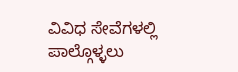ವಿವಿಧ ಸೇವೆಗಳಲ್ಲಿ ಪಾಲ್ಗೊಳ್ಳಲು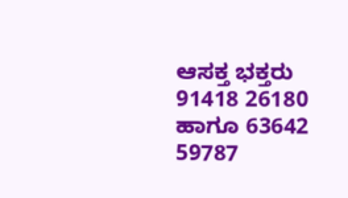ಆಸಕ್ತ ಭಕ್ತರು 91418 26180 ಹಾಗೂ 63642 59787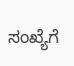ಸಂಖ್ಯೆಗೆ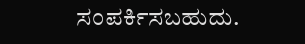ಸಂಪರ್ಕಿಸಬಹುದು.